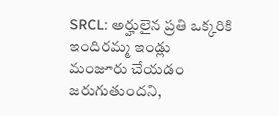SRCL: అర్హులైన ప్రతి ఒక్కరికి ఇందిరమ్మ ఇండ్లు మంజూరు చేయడం జరుగుతుందని,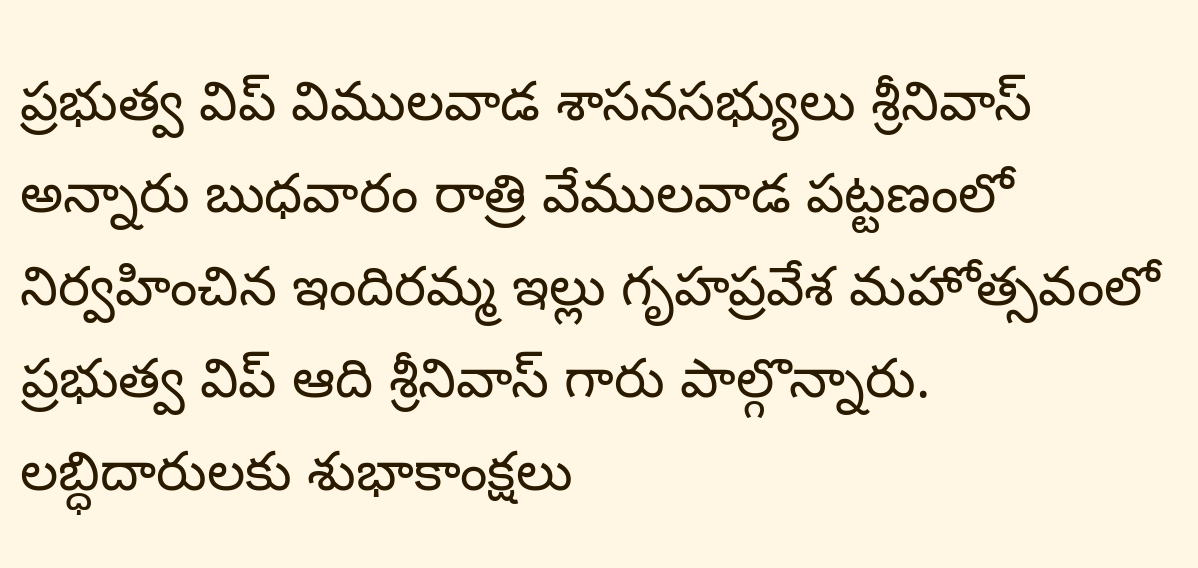ప్రభుత్వ విప్ విములవాడ శాసనసభ్యులు శ్రీనివాస్ అన్నారు బుధవారం రాత్రి వేములవాడ పట్టణంలో నిర్వహించిన ఇందిరమ్మ ఇల్లు గృహప్రవేశ మహోత్సవంలో ప్రభుత్వ విప్ ఆది శ్రీనివాస్ గారు పాల్గొన్నారు. లబ్ధిదారులకు శుభాకాంక్షలు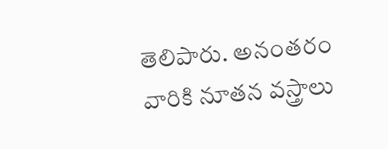తెలిపారు. అనంతరం వారికి నూతన వస్త్రాలు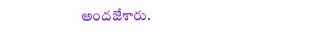అందజేశారు.